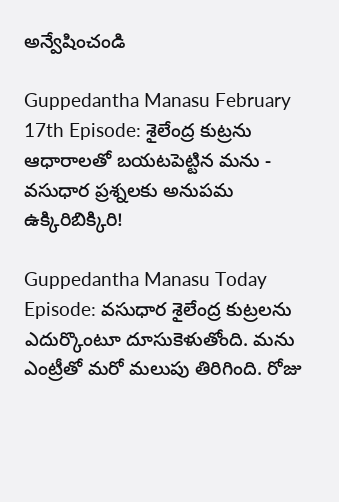అన్వేషించండి

Guppedantha Manasu February 17th Episode: శైలేంద్ర కుట్రను ఆధారాలతో బయటపెట్టిన మను - వసుధార ప్రశ్నలకు అనుపమ ఉక్కిరిబిక్కిరి!

Guppedantha Manasu Today Episode: వసుధార శైలేంద్ర కుట్రలను ఎదుర్కొంటూ దూసుకెళుతోంది. మను ఎంట్రీతో మరో మలుపు తిరిగింది. రోజు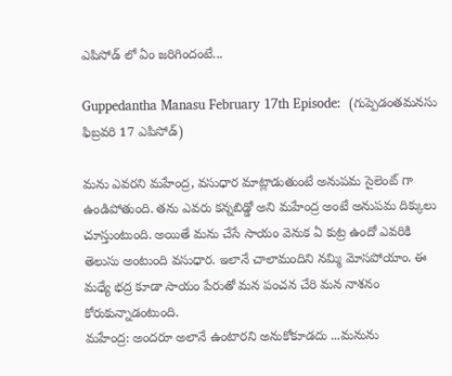ఎపిసోడ్ లో ఏం జరిగిందంటే...

Guppedantha Manasu February 17th Episode:  (గుప్పెడంతమనసు ఫిబ్రవరి 17 ఎపిసోడ్)

మ‌ను ఎవరని మహేంద్ర, వసుధార మాట్లాడుతుంటే అనుపమ సైలెంట్ గా ఉండిపోతుంది. తను ఎవరు కన్నబిడ్డో అని మహేంద్ర అంటే అనుపమ దిక్కులు చూస్తుంటుంది. అయితే మను చేసే సాయం వెనుక ఏ కుట్ర ఉందో ఎవరికి తెలుసు అంటుంది వసుధార. ఇలానే చాలామందిని నమ్మి మోసపోయాం. ఈ మధ్యే భద్ర కూడా సాయం పేరుతో మన పంచన చేరి మన నాశనం కోరుకున్నాడంటుంది.
మహేంద్ర: అందరూ అలానే ఉంటారని అనుకోకూడదు ...మ‌నును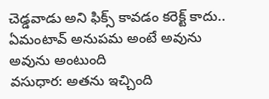చెడ్డ‌వాడు అని ఫిక్స్ కావ‌డం క‌రెక్ట్ కాద‌ు.. ఏమంటావ్ అనుపమ అంటే అవును అవును అంటుంది
వసుధార: అతను ఇచ్చింది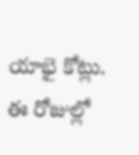యాభై కోట్లు. ఈ రోజుల్లో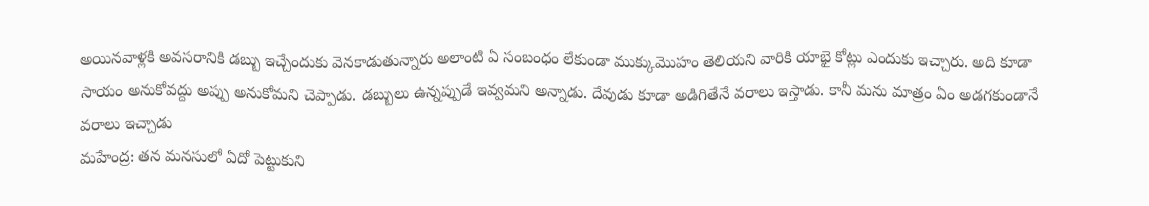అయినవాళ్లకి అవసరానికి డబ్బు ఇచ్చేందుకు వెనకాడుతున్నారు అలాంటి ఏ సంబంధం లేకుండా ముక్కుమొహం తెలియ‌ని వారికి యాభై కోట్లు ఎందుకు ఇచ్చారు. అది కూడా సాయం అనుకోవ‌ద్దు అప్పు అనుకోమ‌ని చెప్పాడు. డ‌బ్బులు ఉన్న‌ప్పుడే ఇవ్వ‌మ‌ని అన్నాడు. దేవుడు కూడా అడిగితేనే వ‌రాలు ఇస్తాడు. కానీ మ‌ను మాత్రం ఏం అడ‌గ‌కుండానే వ‌రాలు ఇచ్చాడ‌ు
మహేంద్ర: తన మనసులో ఏదో పెట్టుకుని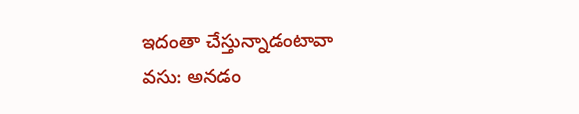ఇదంతా చేస్తున్నాడంటావా
వసు: అనడం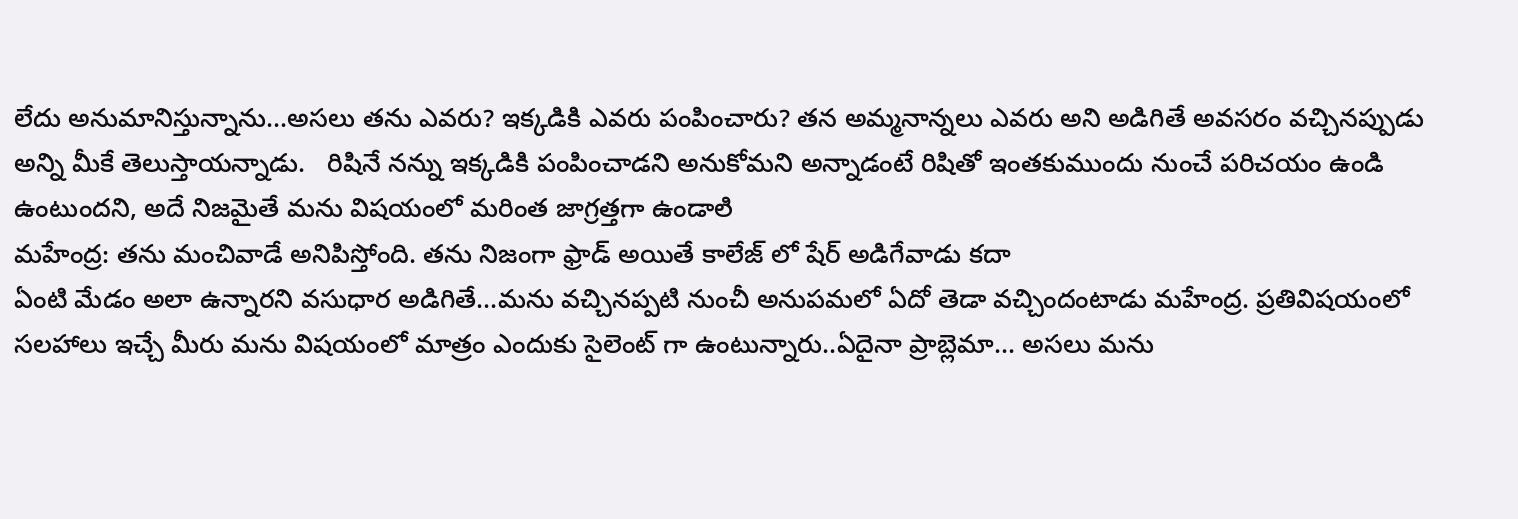లేదు అనుమానిస్తున్నాను...అసలు తను ఎవరు? ఇక్క‌డికి ఎవరు పంపించారు? తన అమ్మ‌నాన్న‌లు ఎవ‌రు అని అడిగితే అవ‌స‌రం వ‌చ్చిన‌ప్పుడు అన్ని మీకే తెలుస్తాయ‌న్నాడు.   రిషినే న‌న్ను ఇక్క‌డికి పంపించాడ‌ని అనుకోమ‌ని అన్నాడంటే రిషితో ఇంత‌కుముందు నుంచే ప‌రిచ‌యం ఉండి ఉంటుంద‌ని, అదే నిజ‌మైతే మ‌ను విష‌యంలో మ‌రింత జాగ్ర‌త్త‌గా ఉండాల‌ి
మహేంద్ర: తను మంచివాడే అనిపిస్తోంది. తను నిజంగా ఫ్రాడ్ అయితే కాలేజ్ లో షేర్ అడిగేవాడు కదా
ఏంటి మేడం అలా ఉన్నారని వసుధార అడిగితే...మను వచ్చినప్పటి నుంచీ అనుపమలో ఏదో తెడా వచ్చిందంటాడు మహేంద్ర. ప్రతివిషయంలో సలహాలు ఇచ్చే మీరు మను విషయంలో మాత్రం ఎందుకు సైలెంట్ గా ఉంటున్నారు..ఏదైనా ప్రాబ్లెమా... అసలు మను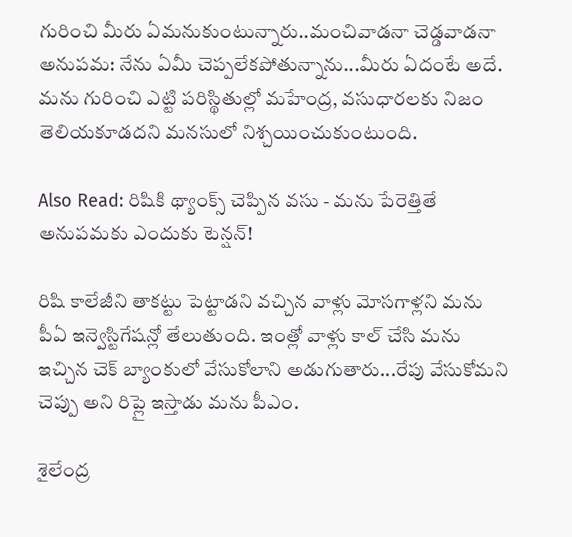గురించి మీరు ఏమనుకుంటున్నారు..మంచివాడనా చెడ్డవాడనా
అనుపమ: నేను ఏమీ చెప్పలేకపోతున్నాను...మీరు ఏదంటే అదే. మ‌ను గురించి ఎట్టి ప‌రిస్థితుల్లో మ‌హేంద్ర‌, వ‌సుధార‌ల‌కు నిజం తెలియ‌కూడ‌ద‌ని మ‌న‌సులో నిశ్చ‌యించుకుంటుంది.

Also Read: రిషికి థ్యాంక్స్ చెప్పిన వసు - మను పేరెత్తితే అనుపమకు ఎందుకు టెన్షన్!

రిషి కాలేజీని తాకట్టు పెట్టాడని వచ్చిన వాళ్లు మోసగాళ్లని మను పీఏ ఇన్వెస్టిగేషన్లో తేలుతుంది. ఇంత్లో వాళ్లు కాల్ చేసి మను ఇచ్చిన చెక్ బ్యాంకులో వేసుకోలాని అడుగుతారు...రేపు వేసుకోమని చెప్పు అని రిప్లై ఇస్తాడు మను పీఎం.

శైలేంద్ర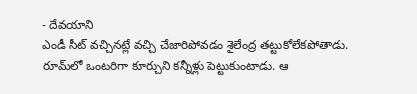- దేవయాని
ఎండీ సీట్ వ‌చ్చిన‌ట్లే వ‌చ్చి చేజారిపోవ‌డం శైలేంద్ర త‌ట్టుకోలేక‌పోతాడు.  రూమ్‌లో ఒంట‌రిగా కూర్చుని క‌న్నీళ్లు పెట్టుకుంటాడు. ఆ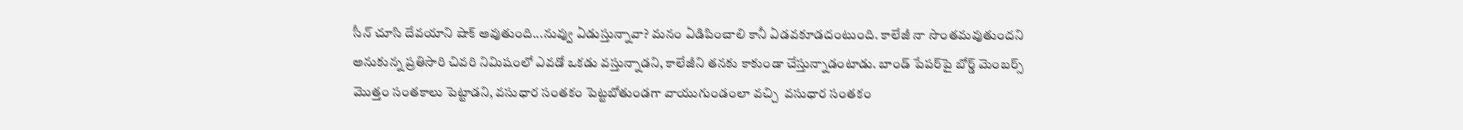సీన్ చూసి దేవ‌యాని షాక్‌ అవుతుంది...నువ్వు ఏడుస్తున్నావా? మనం ఏడిపించాలి కానీ ఏడవకూడదంటుంది. కాలేజీ నా సొంత‌మ‌వుతుంద‌ని అనుకున్న ప్ర‌తిసారి చివ‌రి నిమిషంలో ఎవ‌డో ఒక‌డు వ‌స్తున్నాడ‌ని, కాలేజీని త‌న‌కు కాకుండా చేస్తున్నాడ‌ంటాడు. బాండ్ పేప‌ర్‌పై బోర్డ్ మెంబ‌ర్స్ మొత్తం సంత‌కాలు పెట్టాడ‌ని, వ‌సుధార సంత‌కం పెట్ట‌బోతుండ‌గా వాయుగుండంలా వ‌చ్చి  వ‌సుధార సంత‌కం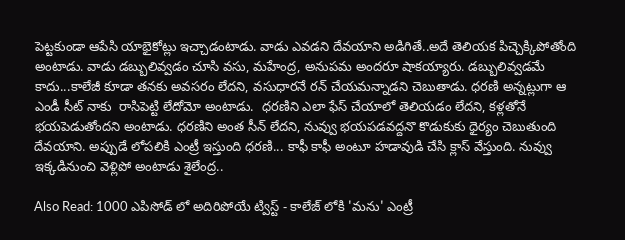పెట్ట‌కుండా ఆపేసి యాభైకోట్లు ఇచ్చాడ‌ంటాడు. వాడు ఎవడని దేవయాని అడిగితే..అదే తెలియక పిచ్చెక్కిపోతోంది అంటాడు. వాడు డబ్బులివ్వడం చూసి వసు, మహేంద్ర, అనుపమ అందరూ షాకయ్యారు. డబ్బులివ్వడమే కాదు...కాలేజీ కూడా త‌న‌కు అవ‌స‌రం లేద‌ని, వ‌సుధార‌నే ర‌న్ చేయ‌మ‌న్నాడ‌ని చెబుతాడు. ధ‌ర‌ణి అన్న‌ట్లుగా ఆ ఎండీ సీట్ నాకు  రాసిపెట్టి లేదోమో అంటాడు.  ధ‌ర‌ణిని ఎలా ఫేస్ చేయాలో తెలియ‌డం లేద‌ని, క‌ళ్ల‌తోనే భ‌య‌పెడుతోంద‌ని అంటాడు. ధ‌ర‌ణిని అంత సీన్ లేద‌ని, నువ్వు భ‌య‌ప‌డ‌వ‌ద్ద‌నొ కొడుకుకు ధైర్యం చెబుతుంది దేవ‌యాని. అప్పుడే లోప‌లికి ఎంట్రీ ఇస్తుంది ధరణి... కాఫీ కాఫీ అంటూ హడావుడి చేసి క్లాస్ వేస్తుంది. నువ్వు ఇక్కడినుంచి వెళ్లిపో అంటాడు శైలేంద్ర..

Also Read: 1000 ఎపిసోడ్ లో అదిరిపోయే ట్విస్ట్ - కాలేజ్ లోకి 'మను' ఎంట్రీ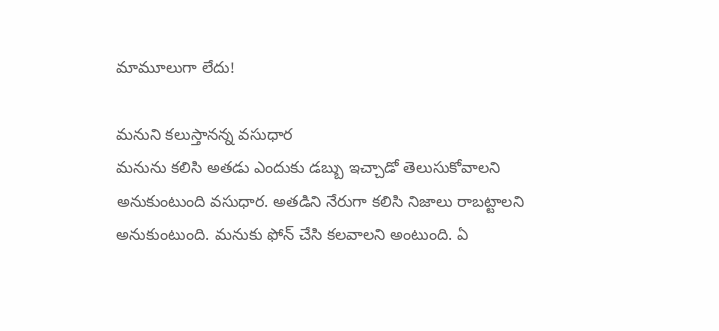మామూలుగా లేదు!

మనుని కలుస్తానన్న వసుధార
మ‌నును క‌లిసి అత‌డు ఎందుకు డ‌బ్బు ఇచ్చాడో తెలుసుకోవాల‌ని అనుకుంటుంది వ‌సుధార‌. అత‌డిని నేరుగా క‌లిసి నిజాలు రాబ‌ట్టాల‌ని అనుకుంటుంది. మ‌నుకు ఫోన్ చేసి క‌ల‌వాల‌ని అంటుంది. ఏ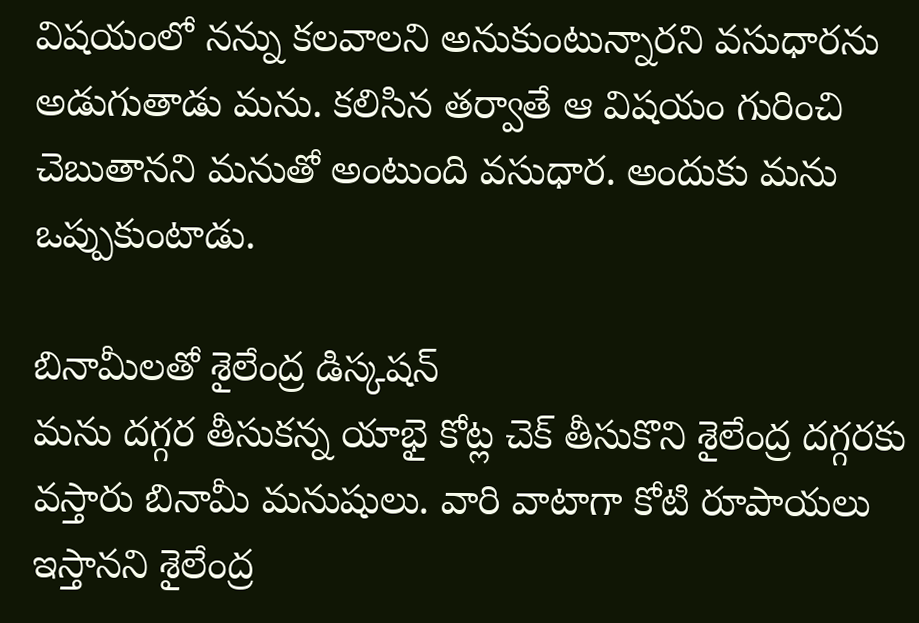విష‌యంలో న‌న్ను క‌ల‌వాల‌ని అనుకుంటున్నార‌ని వ‌సుధార‌ను అడుగుతాడు మ‌ను. క‌లిసిన త‌ర్వాతే ఆ విష‌యం గురించి చెబుతాన‌ని మ‌నుతో అంటుంది వ‌సుధార‌. అందుకు మ‌ను ఒప్పుకుంటాడు.

బినామీలతో శైలేంద్ర డిస్కషన్
మ‌ను ద‌గ్గ‌ర తీసుక‌న్న యాభై కోట్ల చెక్ తీసుకొని శైలేంద్ర ద‌గ్గ‌ర‌కు వ‌స్తారు బినామీ మ‌నుషులు. వారి వాటాగా కోటి రూపాయ‌లు ఇస్తాన‌ని శైలేంద్ర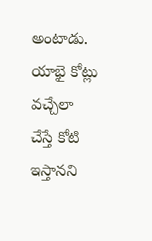అంటాడు. యాభై కోట్లు వ‌చ్చేలా చేస్తే కోటి ఇస్తాన‌ని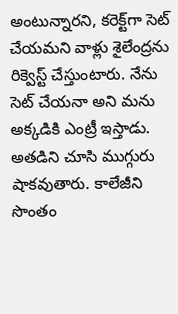అంటున్నార‌ని, క‌రెక్ట్‌గా సెట్ చేయ‌మ‌ని వాళ్లు శైలేంద్ర‌ను రిక్వెస్ట్ చేస్తుంటారు. నేను సెట్ చేయ‌నా అని మ‌ను అక్క‌డికి ఎంట్రీ ఇస్తాడు. అత‌డిని చూసి ముగ్గురు షాక‌వుతారు. కాలేజీని సొంతం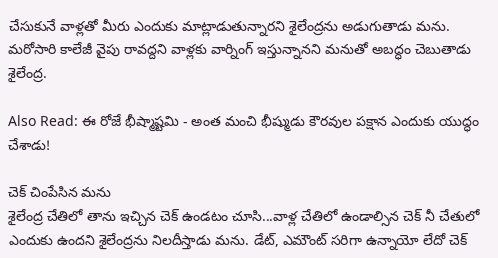చేసుకునే వాళ్ల‌తో మీరు ఎందుకు మాట్లాడుతున్నార‌ని శైలేంద్ర‌ను అడుగుతాడు మ‌ను. మ‌రోసారి కాలేజీ వైపు రావ‌ద్ద‌ని వాళ్ల‌కు వార్నింగ్ ఇస్తున్నాన‌ని మ‌నుతో అబ‌ద్ధం చెబుతాడు శైలేంద్ర‌.

Also Read: ఈ రోజే భీష్మాష్టమి - అంత మంచి భీష్ముడు కౌరవుల పక్షాన ఎందుకు యుద్ధం చేశాడు!

చెక్ చింపేసిన మను
శైలేంద్ర చేతిలో తాను ఇచ్చిన చెక్ ఉండ‌టం చూసి...వాళ్ల చేతిలో ఉండాల్సిన చెక్ నీ చేతులో ఎందుకు ఉంద‌ని శైలేంద్ర‌ను నిల‌దీస్తాడు మ‌ను. డేట్‌, ఎమౌంట్ స‌రిగా ఉన్నాయో లేదో చెక్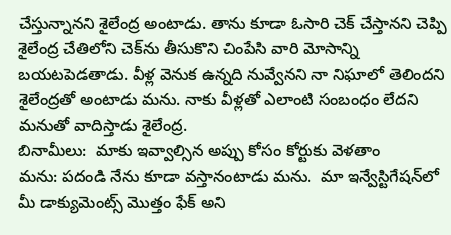చేస్తున్నాన‌ని శైలేంద్ర అంటాడు. తాను కూడా ఓసారి చెక్ చేస్తాన‌ని చెప్పి శైలేంద్ర చేతిలోని చెక్‌ను తీసుకొని చింపేసి వారి మోసాన్ని బ‌య‌ట‌పెడ‌తాడు. వీళ్ల వెనుక ఉన్న‌ది నువ్వేన‌ని నా నిఘాలో తెలింద‌ని శైలేంద్ర‌తో అంటాడు మ‌ను. నాకు వీళ్ల‌తో ఎలాంటి సంబంధం లేద‌ని మ‌నుతో వాదిస్తాడు శైలేంద్ర‌.
బినామీలు:  మాకు ఇవ్వాల్సిన అప్పు కోసం కోర్టుకు వెళ‌తాం
మను: పదండి నేను కూడా వస్తానంటాడు మను.  మా ఇన్వేస్టిగేష‌న్‌లో మీ డాక్యుమెంట్స్ మొత్తం ఫేక్ అని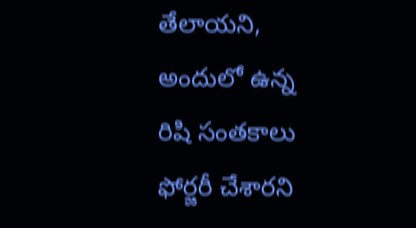తేలాయ‌ని, అందులో ఉన్న రిషి సంత‌కాలు ఫోర్జ‌రీ చేశార‌ని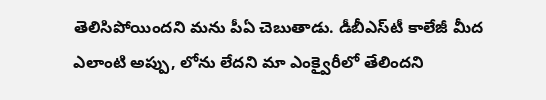తెలిసిపోయింద‌ని మ‌ను పీఏ చెబుతాడు. డీబీఎస్‌టీ కాలేజీ మీద ఎలాంటి అప్పు, లోను లేద‌ని మా ఎంక్వైరీలో తేలింద‌ని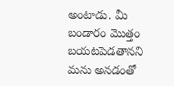అంటాడు. మీ బండారం మొత్తం బ‌య‌ట‌పెడ‌తాన‌ని మ‌ను అన‌డంతో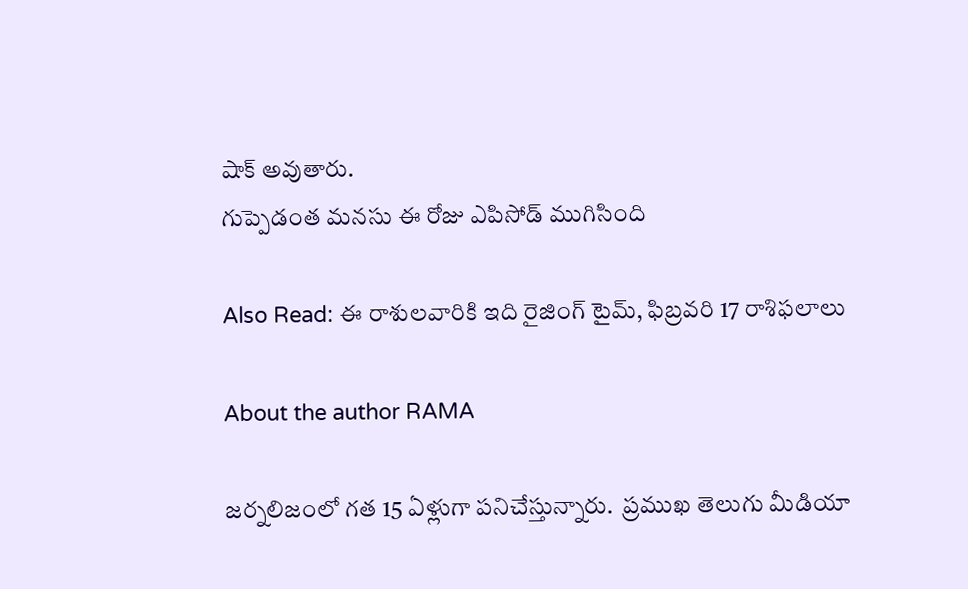షాక్ అవుతారు.
గుప్పెడంత మ‌నసు ఈ రోజు ఎపిసోడ్ ముగిసింది

Also Read: ఈ రాశులవారికి ఇది రైజింగ్ టైమ్, ఫిబ్రవరి 17 రాశిఫలాలు

About the author RAMA

జర్నలిజంలో గత 15 ఏళ్లుగా పనిచేస్తున్నారు.  ప్రముఖ తెలుగు మీడియా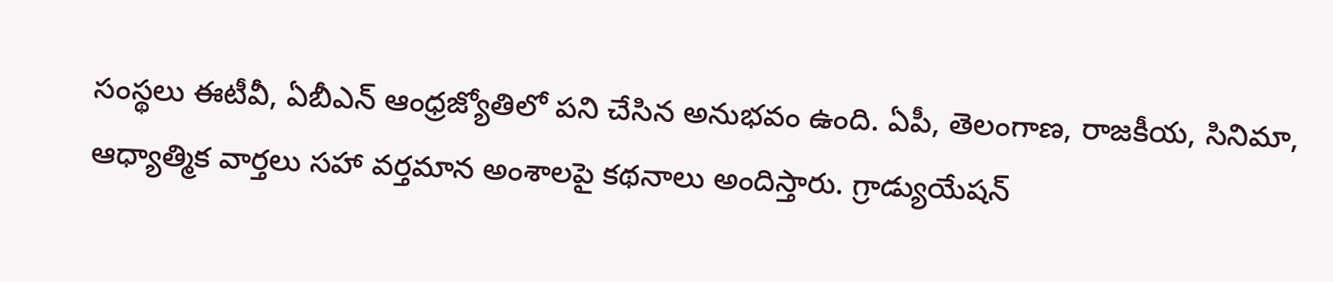సంస్థలు ఈటీవీ, ఏబీఎన్‌ ఆంధ్రజ్యోతిలో పని చేసిన అనుభవం ఉంది. ఏపీ, తెలంగాణ, రాజకీయ, సినిమా, ఆధ్యాత్మిక వార్తలు సహా వర్తమాన అంశాలపై కథనాలు అందిస్తారు. గ్రాడ్యుయేషన్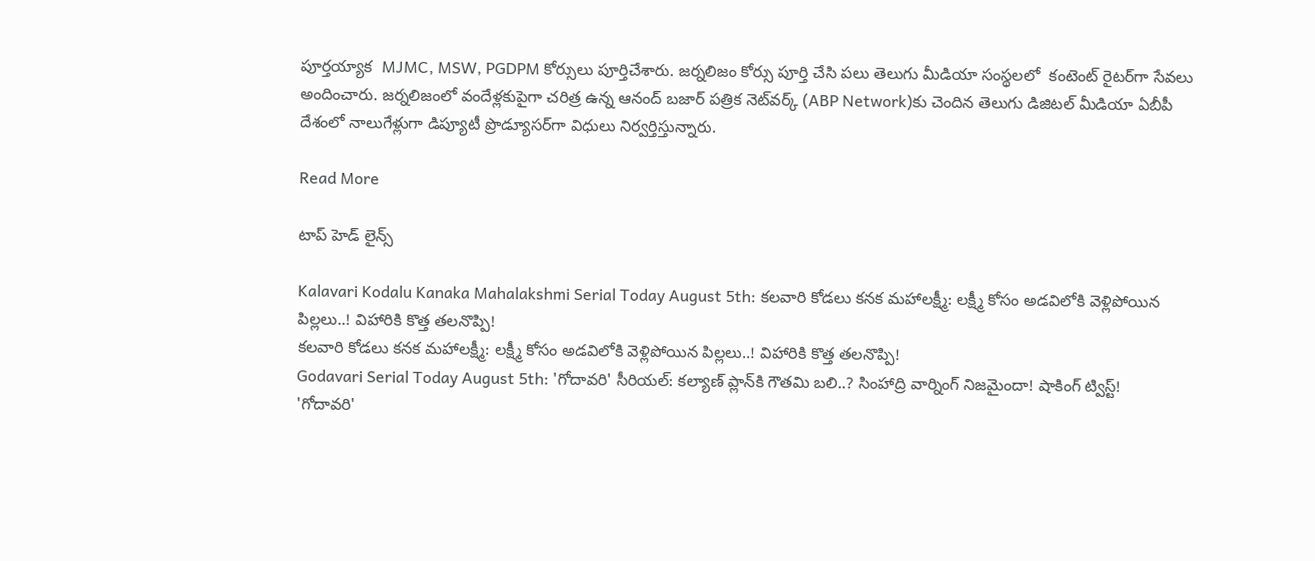పూర్తయ్యాక  MJMC, MSW, PGDPM కోర్సులు పూర్తిచేశారు. జర్నలిజం కోర్సు పూర్తి చేసి పలు తెలుగు మీడియా సంస్థలలో  కంటెంట్ రైటర్‌గా సేవలు అందించారు. జర్నలిజంలో వందేళ్లకుపైగా చరిత్ర ఉన్న ఆనంద్ బజార్ పత్రిక నెట్‌వర్క్ (ABP Network)కు చెందిన తెలుగు డిజిటల్ మీడియా ఏబీపీ దేశంలో నాలుగేళ్లుగా డిప్యూటీ ప్రొడ్యూసర్‌గా విధులు నిర్వర్తిస్తున్నారు.

Read More

టాప్ హెడ్ లైన్స్

Kalavari Kodalu Kanaka Mahalakshmi Serial Today August 5th: కలవారి కోడలు కనక మహాలక్ష్మీ: లక్ష్మీ కోసం అడవిలోకి వెళ్లిపోయిన పిల్లలు..! విహారికి కొత్త తలనొప్పి!
కలవారి కోడలు కనక మహాలక్ష్మీ: లక్ష్మీ కోసం అడవిలోకి వెళ్లిపోయిన పిల్లలు..! విహారికి కొత్త తలనొప్పి!
Godavari Serial Today August 5th: 'గోదావరి' సీరియల్: కల్యాణ్ ప్లాన్‌కి గౌతమి బలి..? సింహాద్రి వార్నింగ్ నిజమైందా! షాకింగ్ ట్విస్ట్!
'గోదావరి'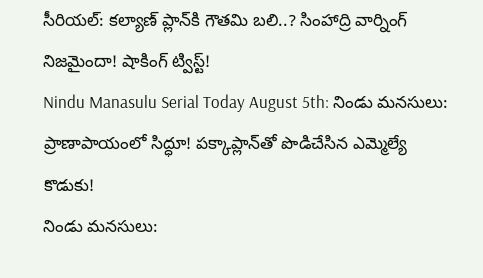సీరియల్: కల్యాణ్ ప్లాన్‌కి గౌతమి బలి..? సింహాద్రి వార్నింగ్ నిజమైందా! షాకింగ్ ట్విస్ట్!
Nindu Manasulu Serial Today August 5th: నిండు మనసులు: ప్రాణాపాయంలో సిద్ధూ! పక్కాప్లాన్‌తో పొడిచేసిన ఎమ్మెల్యే కొడుకు!
నిండు మనసులు: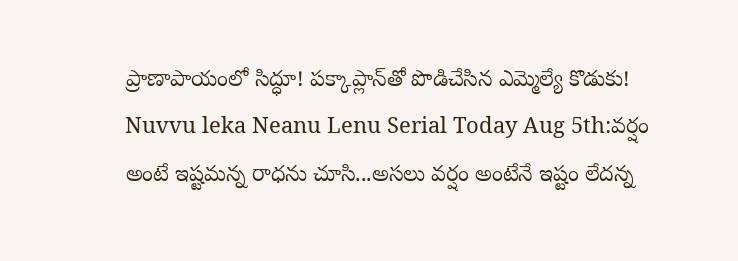ప్రాణాపాయంలో సిద్ధూ! పక్కాప్లాన్‌తో పొడిచేసిన ఎమ్మెల్యే కొడుకు!
Nuvvu leka Neanu Lenu Serial Today Aug 5th:వర్షం అంటే ఇష్టమన్న రాధను చూసి...అసలు వర్షం అంటేనే ఇష్టం లేదన్న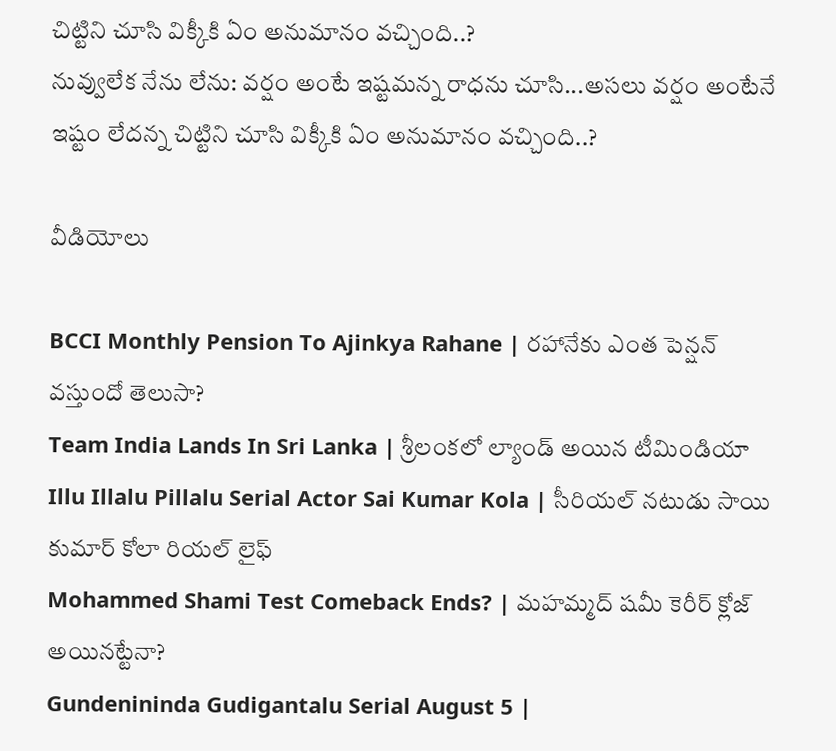చిట్టిని చూసి విక్కీకి ఏం అనుమానం వచ్చింది..?
నువ్వులేక నేను లేను: వర్షం అంటే ఇష్టమన్న రాధను చూసి...అసలు వర్షం అంటేనే ఇష్టం లేదన్న చిట్టిని చూసి విక్కీకి ఏం అనుమానం వచ్చింది..?

వీడియోలు

BCCI Monthly Pension To Ajinkya Rahane | రహానేకు ఎంత పెన్షన్ వస్తుందో తెలుసా?
Team India Lands In Sri Lanka | శ్రీలంకలో ల్యాండ్ అయిన టీమిండియా
Illu Illalu Pillalu Serial Actor Sai Kumar Kola | సీరియల్ నటుడు సాయి కుమార్ కోలా రియల్ లైఫ్
Mohammed Shami Test Comeback Ends? | మహమ్మద్ షమీ కెరీర్ క్లోజ్ అయినట్టేనా?
Gundenininda Gudigantalu Serial August 5 |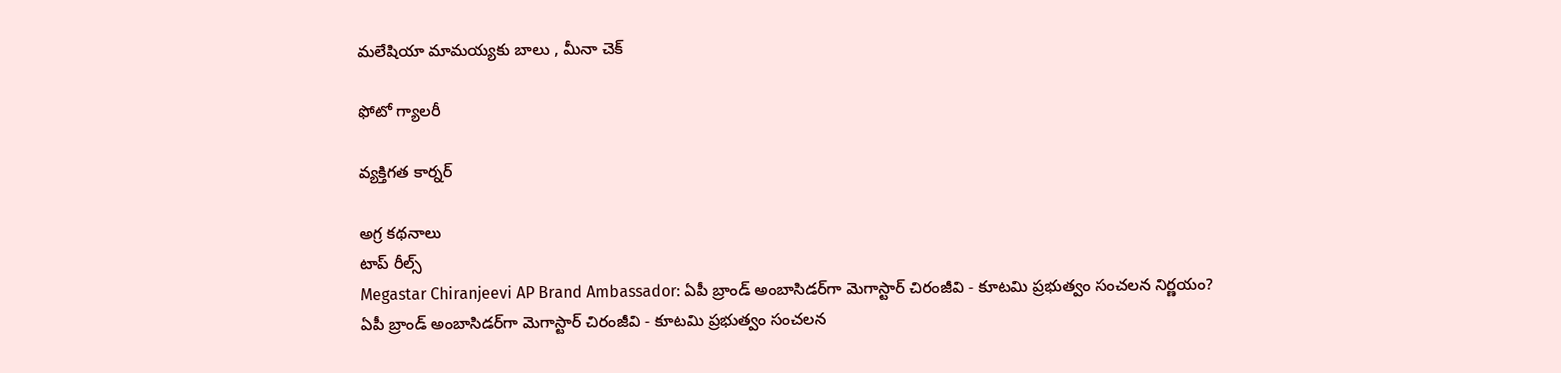మలేషియా మామయ్యకు బాలు , మీనా చెక్

ఫోటో గ్యాలరీ

వ్యక్తిగత కార్నర్

అగ్ర కథనాలు
టాప్ రీల్స్
Megastar Chiranjeevi AP Brand Ambassador: ఏపీ బ్రాండ్ అంబాసిడర్‌గా మెగాస్టార్ చిరంజీవి - కూటమి ప్రభుత్వం సంచలన నిర్ణయం?
ఏపీ బ్రాండ్ అంబాసిడర్‌గా మెగాస్టార్ చిరంజీవి - కూటమి ప్రభుత్వం సంచలన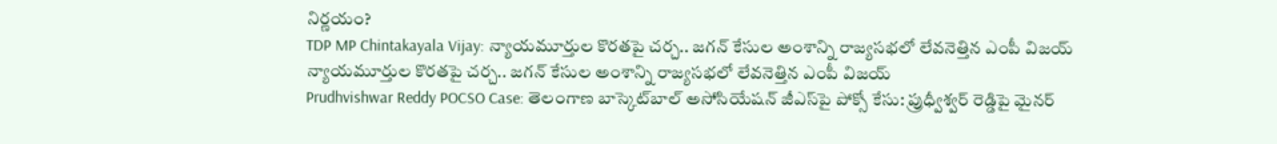నిర్ణయం?
TDP MP Chintakayala Vijay: న్యాయమూర్తుల కొరతపై చర్చ.. జగన్ కేసుల అంశాన్ని రాజ్యసభలో లేవనెత్తిన ఎంపీ విజయ్
న్యాయమూర్తుల కొరతపై చర్చ.. జగన్ కేసుల అంశాన్ని రాజ్యసభలో లేవనెత్తిన ఎంపీ విజయ్
Prudhvishwar Reddy POCSO Case: తెలంగాణ బాస్కెట్‌బాల్ అసోసియేషన్ జీఎస్‌పై పోక్సో కేసు: ప్రుధ్వీశ్వర్ రెడ్డిపై మైనర్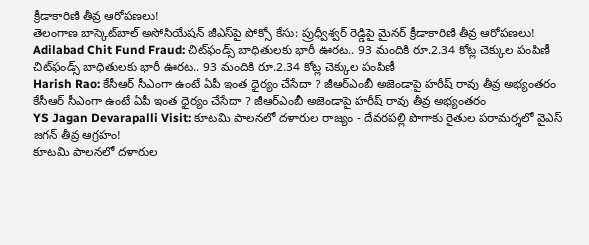క్రీడాకారిణి తీవ్ర ఆరోపణలు!
తెలంగాణ బాస్కెట్‌బాల్ అసోసియేషన్ జీఎస్‌పై పోక్సో కేసు: ప్రుధ్వీశ్వర్ రెడ్డిపై మైనర్ క్రీడాకారిణి తీవ్ర ఆరోపణలు!
Adilabad Chit Fund Fraud: చిట్‌ఫండ్స్ బాధితులకు భారీ ఊరట.. 93 మందికి రూ.2.34 కోట్ల చెక్కుల పంపిణీ
చిట్‌ఫండ్స్ బాధితులకు భారీ ఊరట.. 93 మందికి రూ.2.34 కోట్ల చెక్కుల పంపిణీ
Harish Rao: కేసీఆర్ సీఎంగా ఉంటే ఏపీ ఇంత ధైర్యం చేసేదా ? జీఆర్ఎంబీ అజెండాపై హరీష్ రావు తీవ్ర అభ్యంతరం
కేసీఆర్ సీఎంగా ఉంటే ఏపీ ఇంత ధైర్యం చేసేదా ? జీఆర్ఎంబీ అజెండాపై హరీష్ రావు తీవ్ర అభ్యంతరం
YS Jagan Devarapalli Visit: కూటమి పాలనలో దళారుల రాజ్యం - దేవరపల్లి పొగాకు రైతుల పరామర్శలో వైఎస్ జగన్‌ తీవ్ర ఆగ్రహం!
కూటమి పాలనలో దళారుల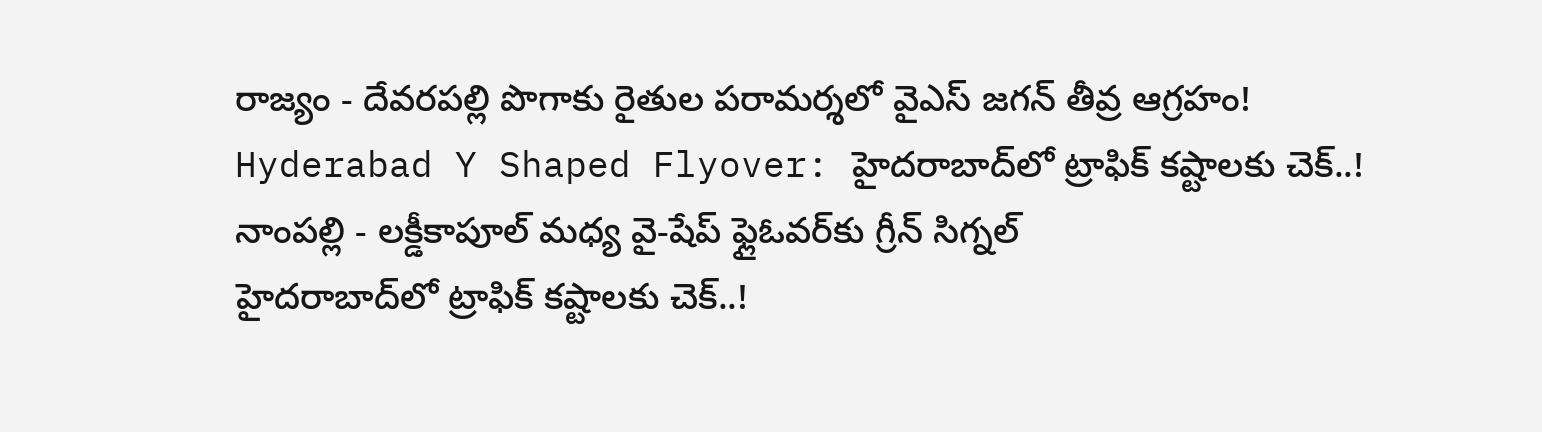రాజ్యం - దేవరపల్లి పొగాకు రైతుల పరామర్శలో వైఎస్ జగన్‌ తీవ్ర ఆగ్రహం!
Hyderabad Y Shaped Flyover: హైదరాబాద్‌లో ట్రాఫిక్ కష్టాలకు చెక్..! నాంపల్లి - లక్డీకాపూల్ మధ్య వై-షేప్ ఫ్లైఓవర్‌కు గ్రీన్ సిగ్నల్
హైదరాబాద్‌లో ట్రాఫిక్ కష్టాలకు చెక్..!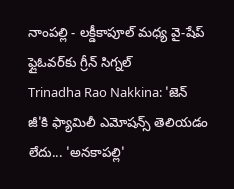నాంపల్లి - లక్డీకాపూల్ మధ్య వై-షేప్ ఫ్లైఓవర్‌కు గ్రీన్ సిగ్నల్
Trinadha Rao Nakkina: 'జెన్ జీ'కి ఫ్యామిలీ ఎమోషన్స్ తెలియడం లేదు... 'అనకాపల్లి'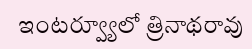ఇంటర్వ్యూలో త్రినాథరావు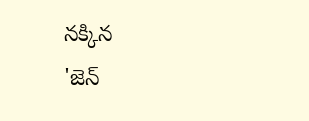నక్కిన
'జెన్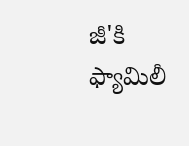జీ'కి ఫ్యామిలీ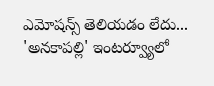ఎమోషన్స్ తెలియడం లేదు... 'అనకాపల్లి' ఇంటర్వ్యూలో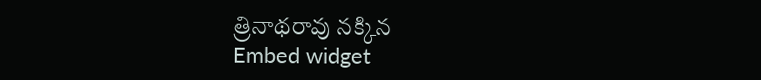త్రినాథరావు నక్కిన
Embed widget